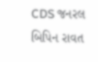CDS જનરલ બિપિન રાવત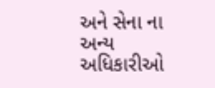અને સેના ના અન્ય અધિકારીઓ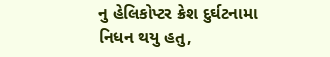નુ હેલિકોપ્ટર ક્રેશ દુર્ઘટનામા નિધન થયુ હતુ,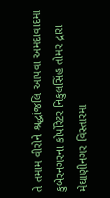તે તમામ વીરોને શ્રદ્ધાંજલિ આપવા અમદાવાદમા કુબેરનગરના કોર્પોરેટર નિકુલસિંહ તોમર દ્રારા મેઘાણીનગર વિસ્તારમા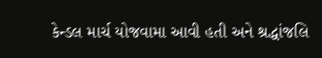કેન્ડલ માર્ચ યોજવામા આવી હતી અને શ્રદ્ધાંજલિ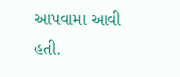આપવામા આવી હતી.